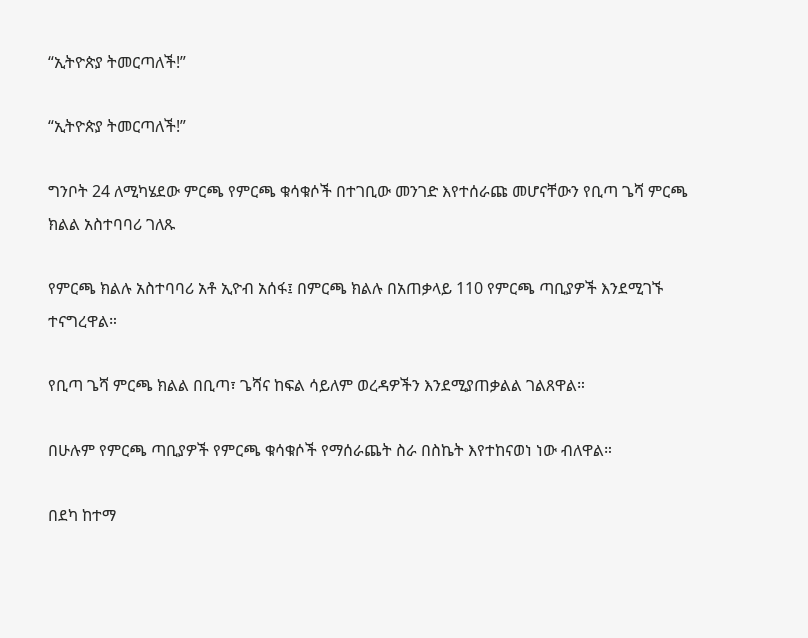“ኢትዮጵያ ትመርጣለች!”

“ኢትዮጵያ ትመርጣለች!”

ግንቦት 24 ለሚካሄደው ምርጫ የምርጫ ቁሳቁሶች በተገቢው መንገድ እየተሰራጩ መሆናቸውን የቢጣ ጌሻ ምርጫ ክልል አስተባባሪ ገለጹ

የምርጫ ክልሉ አስተባባሪ አቶ ኢዮብ አሰፋ፤ በምርጫ ክልሉ በአጠቃላይ 110 የምርጫ ጣቢያዎች እንደሚገኙ ተናግረዋል።

የቢጣ ጌሻ ምርጫ ክልል በቢጣ፣ ጌሻና ከፍል ሳይለም ወረዳዎችን እንደሚያጠቃልል ገልጸዋል።

በሁሉም የምርጫ ጣቢያዎች የምርጫ ቁሳቁሶች የማሰራጨት ስራ በስኬት እየተከናወነ ነው ብለዋል።

በደካ ከተማ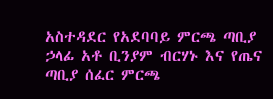አስተዳደር የአደባባይ ምርጫ ጣቢያ ኃላፊ አቶ ቢንያም ብርሃኑ እና የጤና ጣቢያ ሰፈር ምርጫ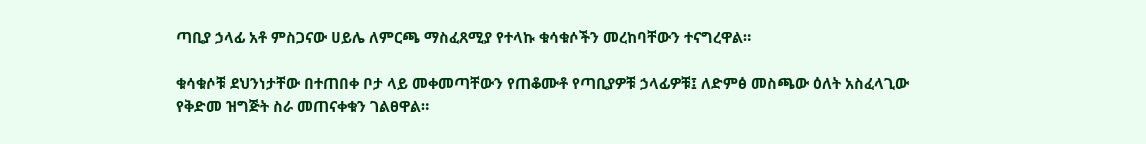ጣቢያ ኃላፊ አቶ ምስጋናው ሀይሌ ለምርጫ ማስፈጸሚያ የተላኩ ቁሳቁሶችን መረከባቸውን ተናግረዋል።

ቁሳቁሶቹ ደህንነታቸው በተጠበቀ ቦታ ላይ መቀመጣቸውን የጠቆሙቶ የጣቢያዎቹ ኃላፊዎቹ፤ ለድምፅ መስጫው ዕለት አስፈላጊው የቅድመ ዝግጅት ስራ መጠናቀቁን ገልፀዋል።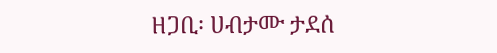ዘጋቢ፡ ሀብታሙ ታደሰ